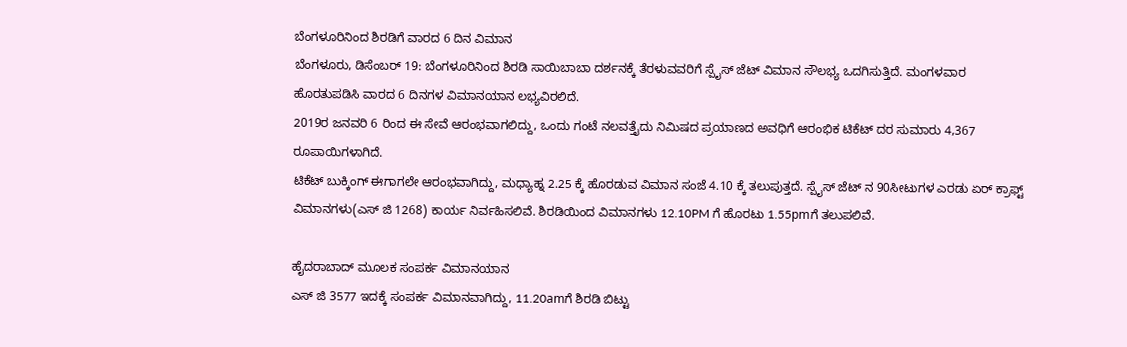ಬೆಂಗಳೂರಿನಿಂದ ಶಿರಡಿಗೆ ವಾರದ 6 ದಿನ ವಿಮಾನ
ಬೆಂಗಳೂರು, ಡಿಸೆಂಬರ್ 19: ಬೆಂಗಳೂರಿನಿಂದ ಶಿರಡಿ ಸಾಯಿಬಾಬಾ ದರ್ಶನಕ್ಕೆ ತೆರಳುವವರಿಗೆ ಸ್ಪೈಸ್ ಜೆಟ್ ವಿಮಾನ ಸೌಲಭ್ಯ ಒದಗಿಸುತ್ತಿದೆ. ಮಂಗಳವಾರ ಹೊರತುಪಡಿಸಿ ವಾರದ 6 ದಿನಗಳ ವಿಮಾನಯಾನ ಲಭ್ಯವಿರಲಿದೆ.
2019ರ ಜನವರಿ 6 ರಿಂದ ಈ ಸೇವೆ ಆರಂಭವಾಗಲಿದ್ದು, ಒಂದು ಗಂಟೆ ನಲವತ್ತೈದು ನಿಮಿಷದ ಪ್ರಯಾಣದ ಅವಧಿಗೆ ಆರಂಭಿಕ ಟಿಕೆಟ್ ದರ ಸುಮಾರು 4,367 ರೂಪಾಯಿಗಳಾಗಿದೆ.
ಟಿಕೆಟ್ ಬುಕ್ಕಿಂಗ್ ಈಗಾಗಲೇ ಆರಂಭವಾಗಿದ್ದು, ಮಧ್ಯಾಹ್ನ 2.25 ಕ್ಕೆ ಹೊರಡುವ ವಿಮಾನ ಸಂಜೆ 4.10 ಕ್ಕೆ ತಲುಪುತ್ತದೆ. ಸ್ಪೈಸ್ ಜೆಟ್ ನ 90ಸೀಟುಗಳ ಎರಡು ಏರ್ ಕ್ರಾಫ್ಟ್ ವಿಮಾನಗಳು(ಎಸ್ ಜಿ 1268) ಕಾರ್ಯ ನಿರ್ವಹಿಸಲಿವೆ. ಶಿರಡಿಯಿಂದ ವಿಮಾನಗಳು 12.10PM ಗೆ ಹೊರಟು 1.55pmಗೆ ತಲುಪಲಿವೆ.

ಹೈದರಾಬಾದ್ ಮೂಲಕ ಸಂಪರ್ಕ ವಿಮಾನಯಾನ
ಎಸ್ ಜಿ 3577 ಇದಕ್ಕೆ ಸಂಪರ್ಕ ವಿಮಾನವಾಗಿದ್ದು, 11.20amಗೆ ಶಿರಡಿ ಬಿಟ್ಟು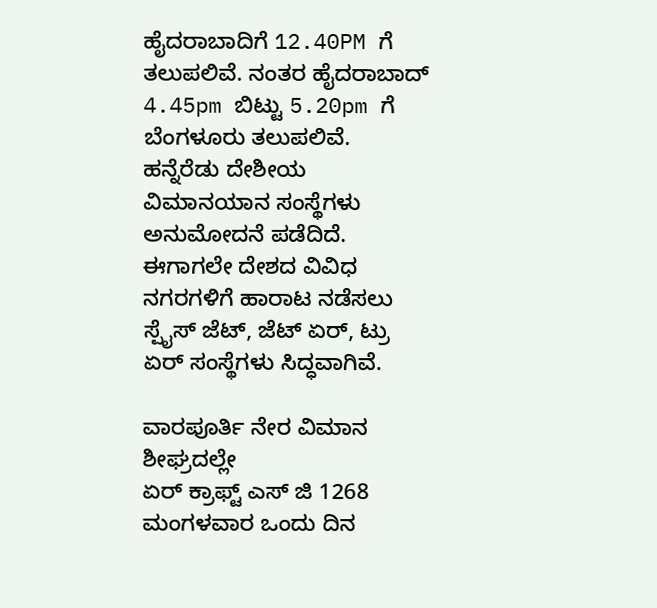ಹೈದರಾಬಾದಿಗೆ 12.40PM ಗೆ ತಲುಪಲಿವೆ. ನಂತರ ಹೈದರಾಬಾದ್ 4.45pm ಬಿಟ್ಟು 5.20pm ಗೆ ಬೆಂಗಳೂರು ತಲುಪಲಿವೆ.
ಹನ್ನೆರೆಡು ದೇಶೀಯ ವಿಮಾನಯಾನ ಸಂಸ್ಥೆಗಳು ಅನುಮೋದನೆ ಪಡೆದಿದೆ. ಈಗಾಗಲೇ ದೇಶದ ವಿವಿಧ ನಗರಗಳಿಗೆ ಹಾರಾಟ ನಡೆಸಲು ಸ್ಪೈಸ್ ಜೆಟ್, ಜೆಟ್ ಏರ್, ಟ್ರು ಏರ್ ಸಂಸ್ಥೆಗಳು ಸಿದ್ಧವಾಗಿವೆ.

ವಾರಪೂರ್ತಿ ನೇರ ವಿಮಾನ ಶೀಘ್ರದಲ್ಲೇ
ಏರ್ ಕ್ರಾಫ್ಟ್ ಎಸ್ ಜಿ 1268 ಮಂಗಳವಾರ ಒಂದು ದಿನ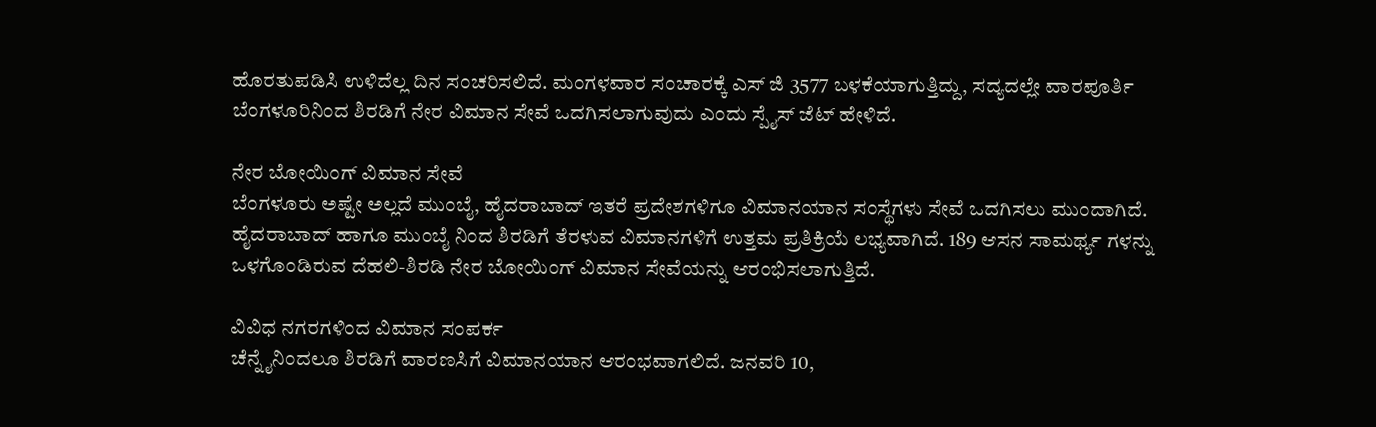ಹೊರತುಪಡಿಸಿ ಉಳಿದೆಲ್ಲ ದಿನ ಸಂಚರಿಸಲಿದೆ. ಮಂಗಳವಾರ ಸಂಚಾರಕ್ಕೆ ಎಸ್ ಜಿ 3577 ಬಳಕೆಯಾಗುತ್ತಿದ್ದು, ಸದ್ಯದಲ್ಲೇ ವಾರಪೂರ್ತಿ ಬೆಂಗಳೂರಿನಿಂದ ಶಿರಡಿಗೆ ನೇರ ವಿಮಾನ ಸೇವೆ ಒದಗಿಸಲಾಗುವುದು ಎಂದು ಸ್ಪೈಸ್ ಜೆಟ್ ಹೇಳಿದೆ.

ನೇರ ಬೋಯಿಂಗ್ ವಿಮಾನ ಸೇವೆ
ಬೆಂಗಳೂರು ಅಷ್ಟೇ ಅಲ್ಲದೆ ಮುಂಬೈ, ಹೈದರಾಬಾದ್ ಇತರೆ ಪ್ರದೇಶಗಳಿಗೂ ವಿಮಾನಯಾನ ಸಂಸ್ಥೆಗಳು ಸೇವೆ ಒದಗಿಸಲು ಮುಂದಾಗಿದೆ. ಹೈದರಾಬಾದ್ ಹಾಗೂ ಮುಂಬೈ ನಿಂದ ಶಿರಡಿಗೆ ತೆರಳುವ ವಿಮಾನಗಳಿಗೆ ಉತ್ತಮ ಪ್ರತಿಕ್ರಿಯೆ ಲಭ್ಯವಾಗಿದೆ. 189 ಆಸನ ಸಾಮರ್ಥ್ಯ ಗಳನ್ನು ಒಳಗೊಂಡಿರುವ ದೆಹಲಿ-ಶಿರಡಿ ನೇರ ಬೋಯಿಂಗ್ ವಿಮಾನ ಸೇವೆಯನ್ನು ಆರಂಭಿಸಲಾಗುತ್ತಿದೆ.

ವಿವಿಧ ನಗರಗಳಿಂದ ವಿಮಾನ ಸಂಪರ್ಕ
ಚೆನ್ನೈನಿಂದಲೂ ಶಿರಡಿಗೆ ವಾರಣಸಿಗೆ ವಿಮಾನಯಾನ ಆರಂಭವಾಗಲಿದೆ. ಜನವರಿ 10,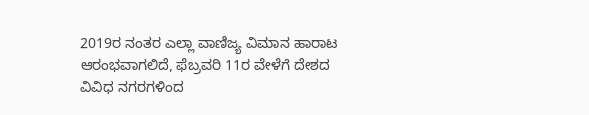2019ರ ನಂತರ ಎಲ್ಲಾ ವಾಣಿಜ್ಯ ವಿಮಾನ ಹಾರಾಟ ಆರಂಭವಾಗಲಿದೆ, ಫೆಬ್ರವರಿ 11ರ ವೇಳೆಗೆ ದೇಶದ ವಿವಿಧ ನಗರಗಳಿಂದ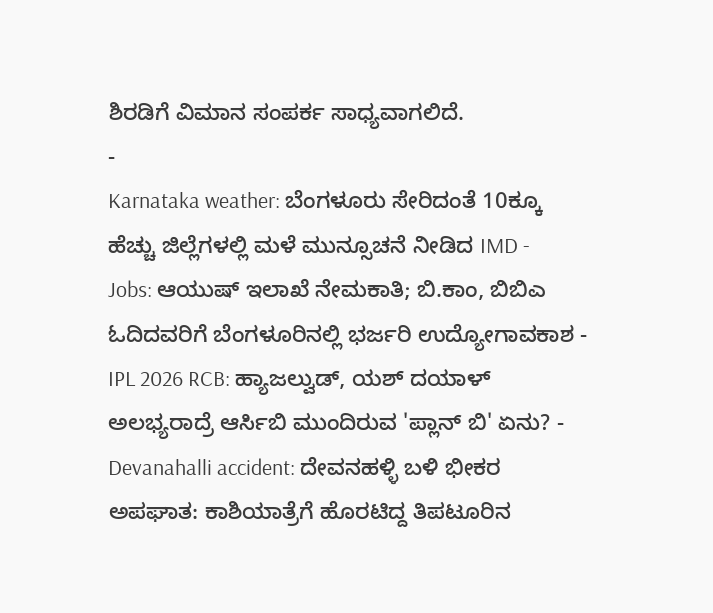ಶಿರಡಿಗೆ ವಿಮಾನ ಸಂಪರ್ಕ ಸಾಧ್ಯವಾಗಲಿದೆ.
-
Karnataka weather: ಬೆಂಗಳೂರು ಸೇರಿದಂತೆ 10ಕ್ಕೂ ಹೆಚ್ಚು ಜಿಲ್ಲೆಗಳಲ್ಲಿ ಮಳೆ ಮುನ್ಸೂಚನೆ ನೀಡಿದ IMD -
Jobs: ಆಯುಷ್ ಇಲಾಖೆ ನೇಮಕಾತಿ; ಬಿ.ಕಾಂ, ಬಿಬಿಎ ಓದಿದವರಿಗೆ ಬೆಂಗಳೂರಿನಲ್ಲಿ ಭರ್ಜರಿ ಉದ್ಯೋಗಾವಕಾಶ -
IPL 2026 RCB: ಹ್ಯಾಜಲ್ವುಡ್, ಯಶ್ ದಯಾಳ್ ಅಲಭ್ಯರಾದ್ರೆ ಆರ್ಸಿಬಿ ಮುಂದಿರುವ 'ಪ್ಲಾನ್ ಬಿ' ಏನು? -
Devanahalli accident: ದೇವನಹಳ್ಳಿ ಬಳಿ ಭೀಕರ ಅಪಘಾತ: ಕಾಶಿಯಾತ್ರೆಗೆ ಹೊರಟಿದ್ದ ತಿಪಟೂರಿನ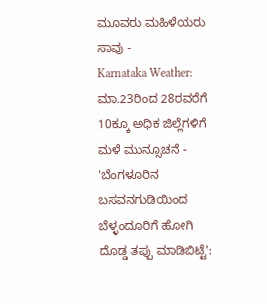ಮೂವರು ಮಹಿಳೆಯರು ಸಾವು -
Karnataka Weather: ಮಾ.23ರಿಂದ 28ರವರೆಗೆ 10ಕ್ಕೂ ಅಧಿಕ ಜಿಲ್ಲೆಗಳಿಗೆ ಮಳೆ ಮುನ್ಸೂಚನೆ -
'ಬೆಂಗಳೂರಿನ ಬಸವನಗುಡಿಯಿಂದ ಬೆಳ್ಳಂದೂರಿಗೆ ಹೋಗಿ ದೊಡ್ಡ ತಪ್ಪು ಮಾಡಿಬಿಟ್ಟೆ':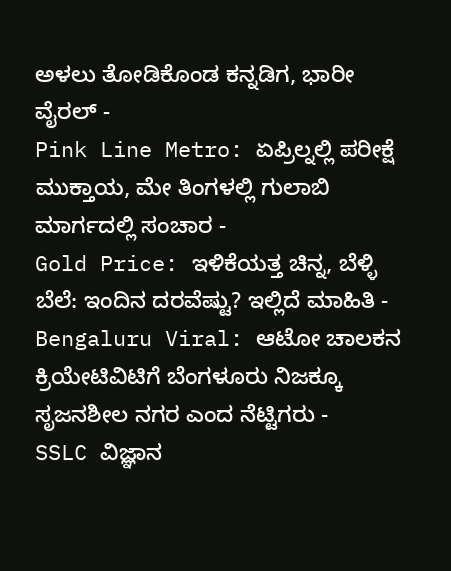ಅಳಲು ತೋಡಿಕೊಂಡ ಕನ್ನಡಿಗ, ಭಾರೀ ವೈರಲ್ -
Pink Line Metro: ಏಪ್ರಿಲ್ನಲ್ಲಿ ಪರೀಕ್ಷೆ ಮುಕ್ತಾಯ, ಮೇ ತಿಂಗಳಲ್ಲಿ ಗುಲಾಬಿ ಮಾರ್ಗದಲ್ಲಿ ಸಂಚಾರ -
Gold Price: ಇಳಿಕೆಯತ್ತ ಚಿನ್ನ, ಬೆಳ್ಳಿ ಬೆಲೆ: ಇಂದಿನ ದರವೆಷ್ಟು? ಇಲ್ಲಿದೆ ಮಾಹಿತಿ -
Bengaluru Viral: ಆಟೋ ಚಾಲಕನ ಕ್ರಿಯೇಟಿವಿಟಿಗೆ ಬೆಂಗಳೂರು ನಿಜಕ್ಕೂ ಸೃಜನಶೀಲ ನಗರ ಎಂದ ನೆಟ್ಟಿಗರು -
SSLC ವಿಜ್ಞಾನ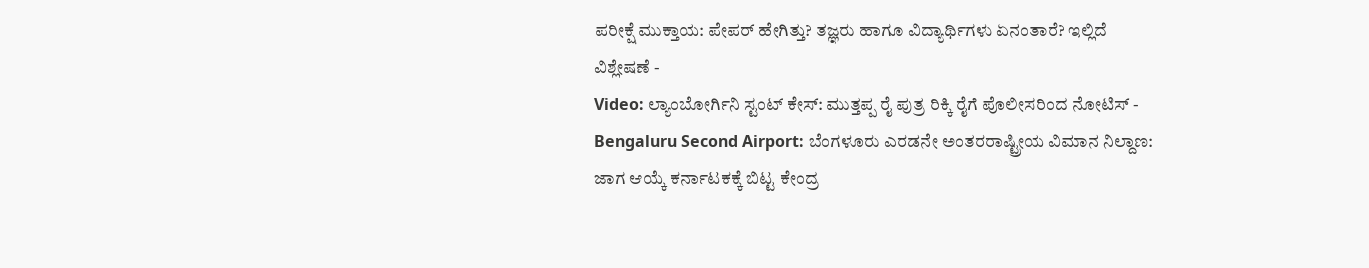ಪರೀಕ್ಷೆ ಮುಕ್ತಾಯ: ಪೇಪರ್ ಹೇಗಿತ್ತು? ತಜ್ಞರು ಹಾಗೂ ವಿದ್ಯಾರ್ಥಿಗಳು ಏನಂತಾರೆ? ಇಲ್ಲಿದೆ ವಿಶ್ಲೇಷಣೆ -
Video: ಲ್ಯಾಂಬೋರ್ಗಿನಿ ಸ್ಟಂಟ್ ಕೇಸ್: ಮುತ್ತಪ್ಪ ರೈ ಪುತ್ರ ರಿಕ್ಕಿ ರೈಗೆ ಪೊಲೀಸರಿಂದ ನೋಟಿಸ್ -
Bengaluru Second Airport: ಬೆಂಗಳೂರು ಎರಡನೇ ಅಂತರರಾಷ್ಟ್ರೀಯ ವಿಮಾನ ನಿಲ್ದಾಣ: ಜಾಗ ಆಯ್ಕೆ ಕರ್ನಾಟಕಕ್ಕೆ ಬಿಟ್ಟ ಕೇಂದ್ರ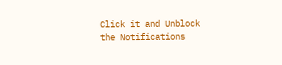Click it and Unblock the Notifications